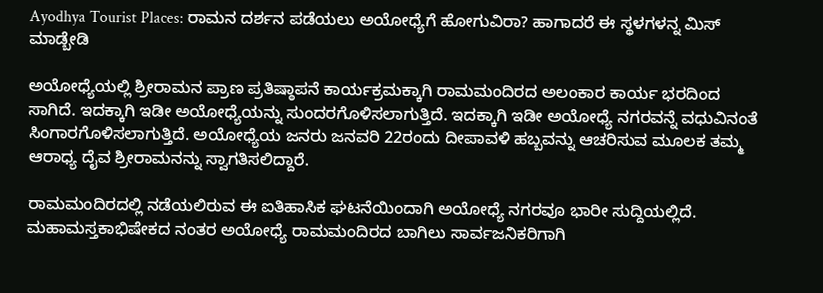Ayodhya Tourist Places: ರಾಮನ ದರ್ಶನ ಪಡೆಯಲು ಅಯೋಧ್ಯೆಗೆ ಹೋಗುವಿರಾ? ಹಾಗಾದರೆ ಈ ಸ್ಥಳಗಳನ್ನ ಮಿಸ್ ಮಾಡ್ಬೇಡಿ

ಅಯೋಧ್ಯೆಯಲ್ಲಿ ಶ್ರೀರಾಮನ ಪ್ರಾಣ ಪ್ರತಿಷ್ಠಾಪನೆ ಕಾರ್ಯಕ್ರಮಕ್ಕಾಗಿ ರಾಮಮಂದಿರದ ಅಲಂಕಾರ ಕಾರ್ಯ ಭರದಿಂದ ಸಾಗಿದೆ. ಇದಕ್ಕಾಗಿ ಇಡೀ ಅಯೋಧ್ಯೆಯನ್ನು ಸುಂದರಗೊಳಿಸಲಾಗುತ್ತಿದೆ. ಇದಕ್ಕಾಗಿ ಇಡೀ ಅಯೋಧ್ಯೆ ನಗರವನ್ನೆ ವಧುವಿನಂತೆ ಸಿಂಗಾರಗೊಳಿಸಲಾಗುತ್ತಿದೆ. ಅಯೋಧ್ಯೆಯ ಜನರು ಜನವರಿ 22ರಂದು ದೀಪಾವಳಿ ಹಬ್ಬವನ್ನು ಆಚರಿಸುವ ಮೂಲಕ ತಮ್ಮ ಆರಾಧ್ಯ ದೈವ ಶ್ರೀರಾಮನನ್ನು ಸ್ವಾಗತಿಸಲಿದ್ದಾರೆ.

ರಾಮಮಂದಿರದಲ್ಲಿ ನಡೆಯಲಿರುವ ಈ ಐತಿಹಾಸಿಕ ಘಟನೆಯಿಂದಾಗಿ ಅಯೋಧ್ಯೆ ನಗರವೂ ಭಾರೀ ಸುದ್ದಿಯಲ್ಲಿದೆ. ಮಹಾಮಸ್ತಕಾಭಿಷೇಕದ ನಂತರ ಅಯೋಧ್ಯೆ ರಾಮಮಂದಿರದ ಬಾಗಿಲು ಸಾರ್ವಜನಿಕರಿಗಾಗಿ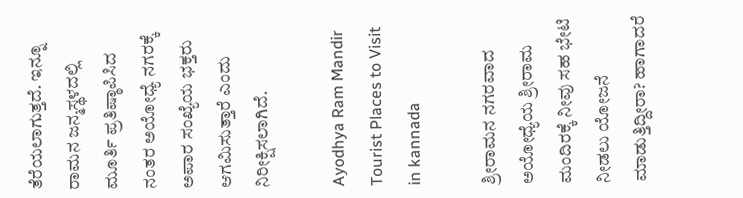ತೆರೆಯಲಾಗುತ್ತದೆ. ಇನ್ನೂ ರಾಮನ ಜನ್ಮಸ್ಥಳದಲ್ಲಿ ಮೂರ್ತಿ ಪ್ರತಿಷ್ಠಾಪಿಸಿದ ನಂತರ ಅಯೋಧ್ಯೆ ನಗರಕ್ಕೆ ಅಪಾರ ಸಂಖ್ಯೆಯ ಭಕ್ತರು ಆಗಮಿಸುತ್ತಾರೆ ಎಂದು ನಿರೀಕ್ಷಿಸಲಾಗಿದೆ.

Ayodhya Ram Mandir Tourist Places to Visit in kannada

ಶ್ರೀರಾಮನ ನಗರವಾದ ಅಯೋಧ್ಯೆಯ ಶ್ರೀರಾಮ ಮಂದಿರಕ್ಕೆ ನೀವು ಸಹ ಭೇಟಿ ನೀಡಲು ಯೋಜನೆ ಮಾಡುತ್ತಿದ್ದೀರಾ? ಹಾಗಾದರೆ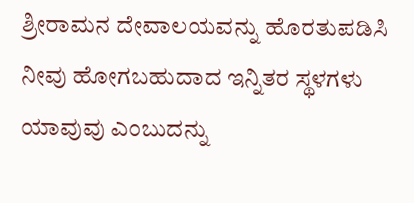ಶ್ರೀರಾಮನ ದೇವಾಲಯವನ್ನು ಹೊರತುಪಡಿಸಿ ನೀವು ಹೋಗಬಹುದಾದ ಇನ್ನಿತರ ಸ್ಥಳಗಳು ಯಾವುವು ಎಂಬುದನ್ನು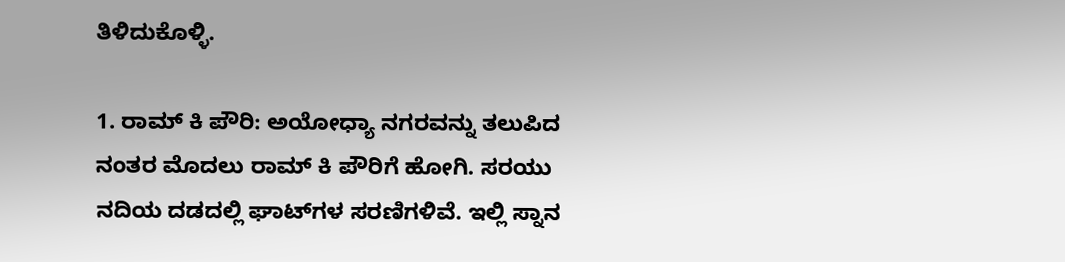ತಿಳಿದುಕೊಳ್ಳಿ.

1. ರಾಮ್ ಕಿ ಪೌರಿ: ಅಯೋಧ್ಯಾ ನಗರವನ್ನು ತಲುಪಿದ ನಂತರ ಮೊದಲು ರಾಮ್ ಕಿ ಪೌರಿಗೆ ಹೋಗಿ. ಸರಯು ನದಿಯ ದಡದಲ್ಲಿ ಘಾಟ್‌ಗಳ ಸರಣಿಗಳಿವೆ. ಇಲ್ಲಿ ಸ್ನಾನ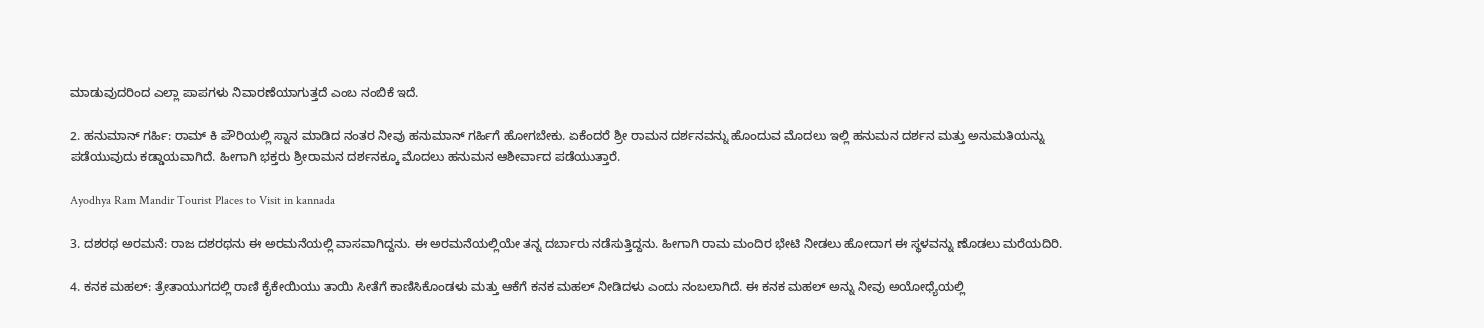ಮಾಡುವುದರಿಂದ ಎಲ್ಲಾ ಪಾಪಗಳು ನಿವಾರಣೆಯಾಗುತ್ತದೆ ಎಂಬ ನಂಬಿಕೆ ಇದೆ.

2. ಹನುಮಾನ್ ಗರ್ಹಿ: ರಾಮ್ ಕಿ ಪೌರಿಯಲ್ಲಿ ಸ್ನಾನ ಮಾಡಿದ ನಂತರ ನೀವು ಹನುಮಾನ್ ಗರ್ಹಿಗೆ ಹೋಗಬೇಕು. ಏಕೆಂದರೆ ಶ್ರೀ ರಾಮನ ದರ್ಶನವನ್ನು ಹೊಂದುವ ಮೊದಲು ಇಲ್ಲಿ ಹನುಮನ ದರ್ಶನ ಮತ್ತು ಅನುಮತಿಯನ್ನು ಪಡೆಯುವುದು ಕಡ್ಡಾಯವಾಗಿದೆ. ಹೀಗಾಗಿ ಭಕ್ತರು ಶ್ರೀರಾಮನ ದರ್ಶನಕ್ಕೂ ಮೊದಲು ಹನುಮನ ಆಶೀರ್ವಾದ ಪಡೆಯುತ್ತಾರೆ.

Ayodhya Ram Mandir Tourist Places to Visit in kannada

3. ದಶರಥ ಅರಮನೆ: ರಾಜ ದಶರಥನು ಈ ಅರಮನೆಯಲ್ಲಿ ವಾಸವಾಗಿದ್ದನು. ಈ ಅರಮನೆಯಲ್ಲಿಯೇ ತನ್ನ ದರ್ಬಾರು ನಡೆಸುತ್ತಿದ್ದನು. ಹೀಗಾಗಿ ರಾಮ ಮಂದಿರ ಭೇಟಿ ನೀಡಲು ಹೋದಾಗ ಈ ಸ್ಥಳವನ್ನು ಣೊಡಲು ಮರೆಯದಿರಿ.

4. ಕನಕ ಮಹಲ್: ತ್ರೇತಾಯುಗದಲ್ಲಿ ರಾಣಿ ಕೈಕೇಯಿಯು ತಾಯಿ ಸೀತೆಗೆ ಕಾಣಿಸಿಕೊಂಡಳು ಮತ್ತು ಆಕೆಗೆ ಕನಕ ಮಹಲ್ ನೀಡಿದಳು ಎಂದು ನಂಬಲಾಗಿದೆ. ಈ ಕನಕ ಮಹಲ್ ಅನ್ನು ನೀವು ಅಯೋಧ್ಯೆಯಲ್ಲಿ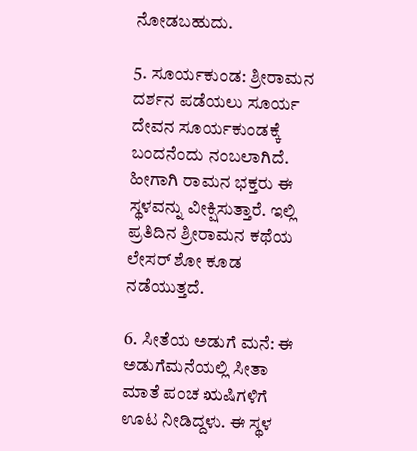ನೋಡಬಹುದು.

5. ಸೂರ್ಯಕುಂಡ: ಶ್ರೀರಾಮನ ದರ್ಶನ ಪಡೆಯಲು ಸೂರ್ಯ ದೇವನ ಸೂರ್ಯಕುಂಡಕ್ಕೆ ಬಂದನೆಂದು ನಂಬಲಾಗಿದೆ. ಹೀಗಾಗಿ ರಾಮನ ಭಕ್ತರು ಈ ಸ್ಥಳವನ್ನು ವೀಕ್ಷಿಸುತ್ತಾರೆ. ಇಲ್ಲಿ ಪ್ರತಿದಿನ ಶ್ರೀರಾಮನ ಕಥೆಯ ಲೇಸರ್ ಶೋ ಕೂಡ ನಡೆಯುತ್ತದೆ.

6. ಸೀತೆಯ ಅಡುಗೆ ಮನೆ: ಈ ಅಡುಗೆಮನೆಯಲ್ಲಿ ಸೀತಾ ಮಾತೆ ಪಂಚ ಋಷಿಗಳಿಗೆ ಊಟ ನೀಡಿದ್ದಳು. ಈ ಸ್ಥಳ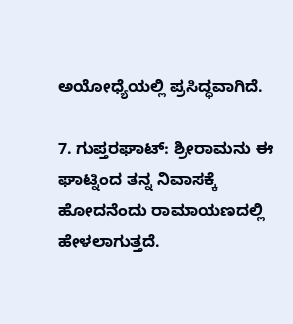ಅಯೋಧ್ಯೆಯಲ್ಲಿ ಪ್ರಸಿದ್ಧವಾಗಿದೆ.

7. ಗುಪ್ತರಘಾಟ್: ಶ್ರೀರಾಮನು ಈ ಘಾಟ್ನಿಂದ ತನ್ನ ನಿವಾಸಕ್ಕೆ ಹೋದನೆಂದು ರಾಮಾಯಣದಲ್ಲಿ ಹೇಳಲಾಗುತ್ತದೆ.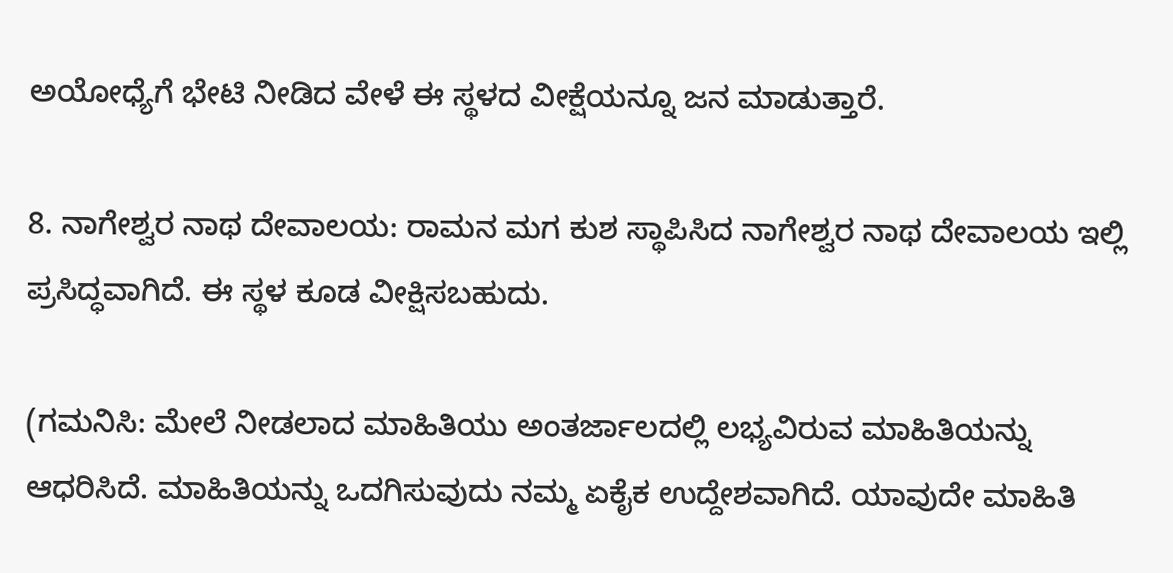ಅಯೋಧ್ಯೆಗೆ ಭೇಟಿ ನೀಡಿದ ವೇಳೆ ಈ ಸ್ಥಳದ ವೀಕ್ಷೆಯನ್ನೂ ಜನ ಮಾಡುತ್ತಾರೆ.

8. ನಾಗೇಶ್ವರ ನಾಥ ದೇವಾಲಯ: ರಾಮನ ಮಗ ಕುಶ ಸ್ಥಾಪಿಸಿದ ನಾಗೇಶ್ವರ ನಾಥ ದೇವಾಲಯ ಇಲ್ಲಿ ಪ್ರಸಿದ್ಧವಾಗಿದೆ. ಈ ಸ್ಥಳ ಕೂಡ ವೀಕ್ಷಿಸಬಹುದು.

(ಗಮನಿಸಿ: ಮೇಲೆ ನೀಡಲಾದ ಮಾಹಿತಿಯು ಅಂತರ್ಜಾಲದಲ್ಲಿ ಲಭ್ಯವಿರುವ ಮಾಹಿತಿಯನ್ನು ಆಧರಿಸಿದೆ. ಮಾಹಿತಿಯನ್ನು ಒದಗಿಸುವುದು ನಮ್ಮ ಏಕೈಕ ಉದ್ದೇಶವಾಗಿದೆ. ಯಾವುದೇ ಮಾಹಿತಿ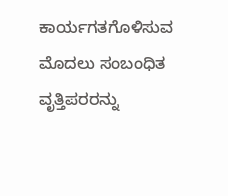ಕಾರ್ಯಗತಗೊಳಿಸುವ ಮೊದಲು ಸಂಬಂಧಿತ ವೃತ್ತಿಪರರನ್ನು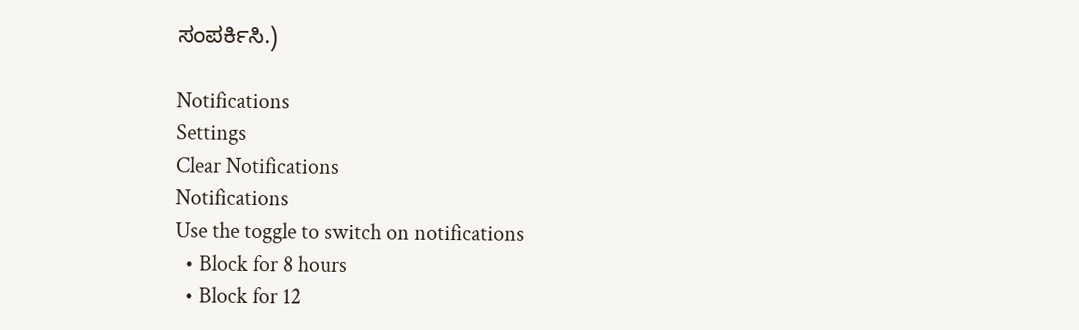ಸಂಪರ್ಕಿಸಿ.)

Notifications
Settings
Clear Notifications
Notifications
Use the toggle to switch on notifications
  • Block for 8 hours
  • Block for 12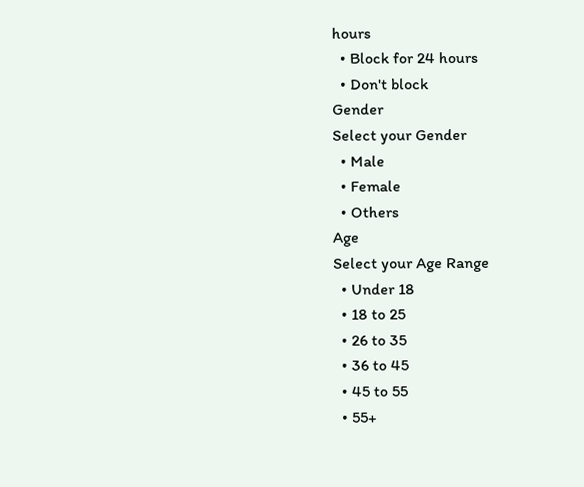hours
  • Block for 24 hours
  • Don't block
Gender
Select your Gender
  • Male
  • Female
  • Others
Age
Select your Age Range
  • Under 18
  • 18 to 25
  • 26 to 35
  • 36 to 45
  • 45 to 55
  • 55+